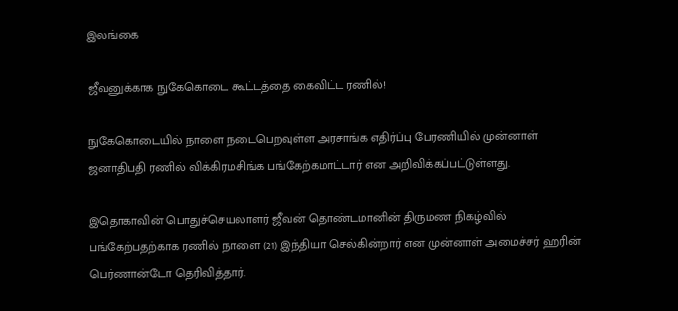இலங்கை

ஜீவனுக்காக நுகேகொடை கூட்டத்தை கைவிட்ட ரணில்!

நுகேகொடையில் நாளை நடைபெறவுள்ள அரசாங்க எதிர்ப்பு பேரணியில் முன்னாள் ஜனாதிபதி ரணில் விக்கிரமசிங்க பங்கேற்கமாட்டார் என அறிவிக்கப்பட்டுள்ளது.

இதொகாவின் பொதுச்செயலாளர் ஜீவன் தொண்டமானின் திருமண நிகழ்வில் பங்கேற்பதற்காக ரணில் நாளை (21) இந்தியா செல்கின்றார் என முன்னாள் அமைச்சர் ஹரின் பெர்ணான்டோ தெரிவித்தார்.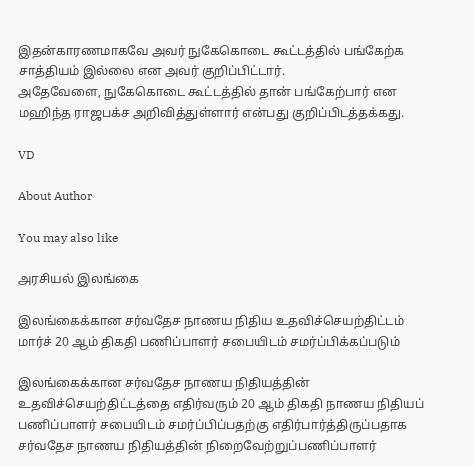இதன்காரணமாகவே அவர் நுகேகொடை கூட்டத்தில் பங்கேற்க சாத்தியம் இல்லை என அவர் குறிப்பிட்டார்.
அதேவேளை, நுகேகொடை கூட்டத்தில் தான் பங்கேற்பார் என மஹிந்த ராஜபக்ச அறிவித்துள்ளார் என்பது குறிப்பிடத்தக்கது.

VD

About Author

You may also like

அரசியல் இலங்கை

இலங்கைக்கான சர்வதேச நாணய நிதிய உதவிச்செயற்திட்டம் மார்ச் 20 ஆம் திகதி பணிப்பாளர் சபையிடம் சமர்ப்பிக்கப்படும்

இலங்கைக்கான சர்வதேச நாணய நிதியத்தின் உதவிச்செயற்திட்டத்தை எதிர்வரும் 20 ஆம் திகதி நாணய நிதியப் பணிப்பாளர் சபையிடம் சமர்ப்பிப்பதற்கு எதிர்பார்த்திருப்பதாக சர்வதேச நாணய நிதியத்தின் நிறைவேற்றுப்பணிப்பாளர்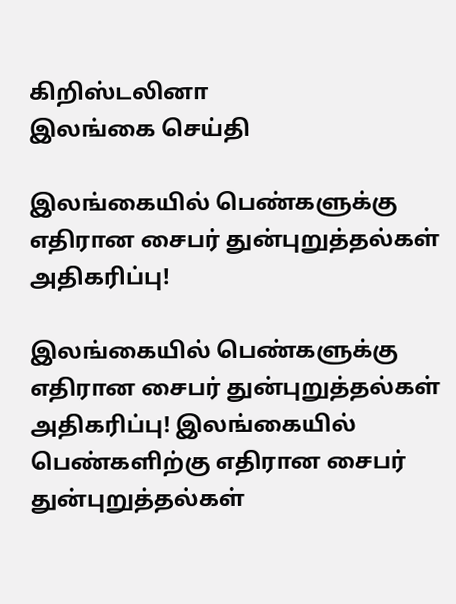கிறிஸ்டலினா
இலங்கை செய்தி

இலங்கையில் பெண்களுக்கு எதிரான சைபர் துன்புறுத்தல்கள் அதிகரிப்பு!

இலங்கையில் பெண்களுக்கு எதிரான சைபர் துன்புறுத்தல்கள் அதிகரிப்பு! இலங்கையில் பெண்களிற்கு எதிரான சைபர் துன்புறுத்தல்கள்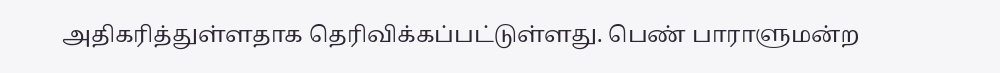அதிகரித்துள்ளதாக தெரிவிக்கப்பட்டுள்ளது. பெண் பாராளுமன்ற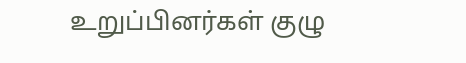உறுப்பினர்கள் குழு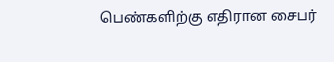பெண்களிற்கு எதிரான சைபர்